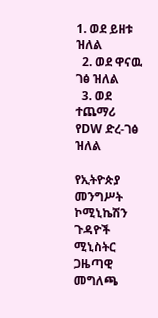1. ወደ ይዘቱ ዝለል
  2. ወደ ዋናዉ ገፅ ዝለል
  3. ወደ ተጨማሪ የDW ድረ-ገፅ ዝለል

የኢትዮጵያ መንግሥት ኮሚኒኬሽን ጉዳዮች ሚኒስትር ጋዜጣዊ መግለጫ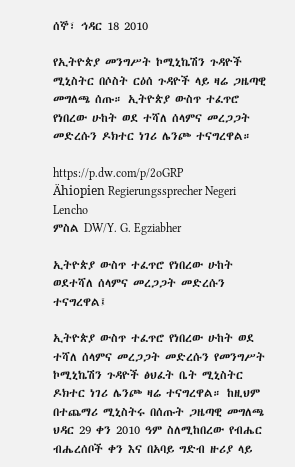ሰኞ፣ ኅዳር 18 2010

የኢትዮጵያ መንግሥት ኮሚኒኬሽን ጉዳዮች ሚኒስትር በሶስት ርዕሰ ጉዳዮች ላይ ዛሬ ጋዜጣዊ መግለጫ ሰጡ። ኢትዮጵያ ውስጥ ተፈጥሮ የነበረው ሁከት ወደ ተሻለ ሰላምና መረጋጋት መድረሱን ዶክተር ነገሪ ሌንጮ ተናግረዋል።

https://p.dw.com/p/2oGRP
Ähiopien Regierungssprecher Negeri Lencho
ምስል DW/Y. G. Egziabher

ኢትዮጵያ ውስጥ ተፈጥሮ የነበረው ሁከት ወደተሻለ ሰላምና መረጋጋት መድረሱን ተናግረዋል፤

ኢትዮጵያ ውስጥ ተፈጥሮ የነበረው ሁከት ወደ ተሻለ ሰላምና መረጋጋት መድረሱን የመንግሥት ኮሚኒኬሽን ጉዳዮች ፅህፈት ቤት ሚኒስትር ዶክተር ነገሪ ሌንጮ ዛሬ ተናግረዋል። ከዚህም በተጨማሪ ሚኒስትሩ በሰጡት ጋዜጣዊ መግለጫ ህዳር 29 ቀን 2010 ዓም ስለሚከበረው የብሔር ብሔረሰቦች ቀን እና በአባይ ግድብ ዙሪያ ላይ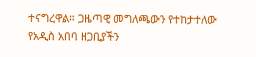ተናግረዋል። ጋዜጣዊ መግለጫውን የተከታተለው የአዲስ አበባ ዘጋቢያችን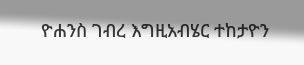ዮሐንስ ገብረ እግዚአብሄር ተከታዮን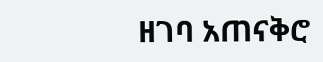ዘገባ አጠናቅሮ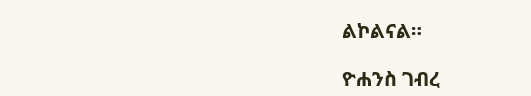ልኮልናል።

ዮሐንስ ገብረ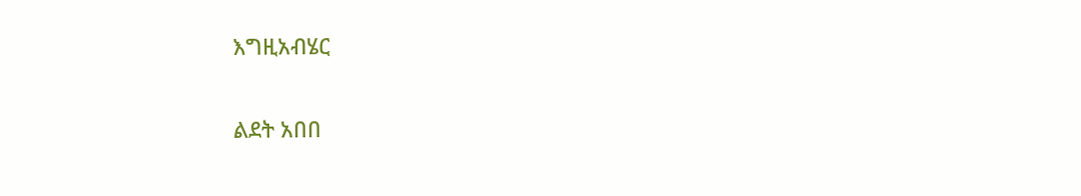እግዚአብሄር

ልደት አበበ